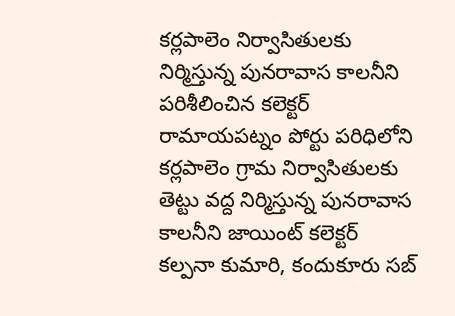కర్లపాలెం నిర్వాసితులకు నిర్మిస్తున్న పునరావాస కాలనీని పరిశీలించిన కలెక్టర్
రామాయపట్నం పోర్టు పరిధిలోని కర్లపాలెం గ్రామ నిర్వాసితులకు తెట్టు వద్ద నిర్మిస్తున్న పునరావాస కాలనీని జాయింట్ కలెక్టర్ కల్పనా కుమారి, కందుకూరు సబ్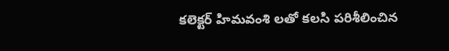కలెక్టర్ హిమవంశి లతో కలసి పరిశీలించిన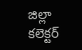జిల్లా కలెక్టర్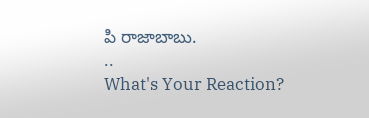పి రాజాబాబు.
..
What's Your Reaction?